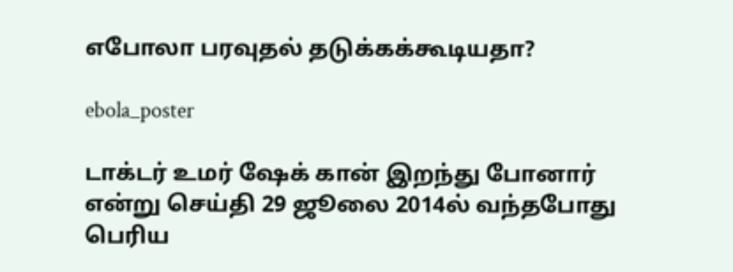எபோலா பரவுதல் தடுக்கக்கூடியதா?

ebola_poster

டாக்டர் உமர் ஷேக் கான் இறந்து போனார் என்று செய்தி 29 ஜூலை 2014ல் வந்தபோது பெரிய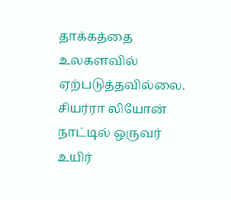தாக்கத்தை உலகளவில் ஏற்படுத்தவில்லை. சியர்ரா லியோன் நாட்டில் ஒருவர் உயிர்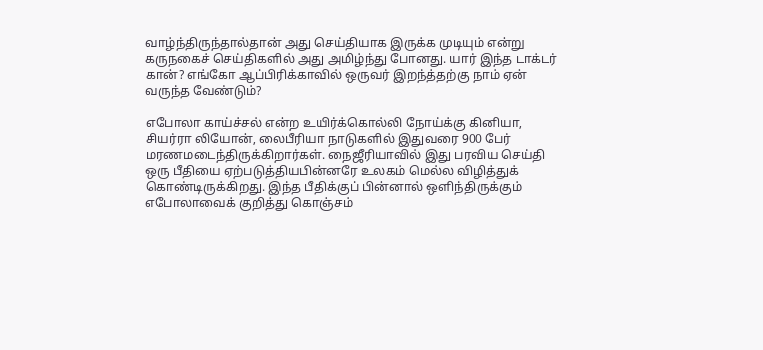வாழ்ந்திருந்தால்தான் அது செய்தியாக இருக்க முடியும் என்று கருநகைச் செய்திகளில் அது அமிழ்ந்து போனது. யார் இந்த டாக்டர் கான்? எங்கோ ஆப்பிரிக்காவில் ஒருவர் இறந்த்தற்கு நாம் ஏன் வருந்த வேண்டும்?

எபோலா காய்ச்சல் என்ற உயிர்க்கொல்லி நோய்க்கு கினியா, சியர்ரா லியோன், லைபீரியா நாடுகளில் இதுவரை 900 பேர் மரணமடைந்திருக்கிறார்கள். நைஜீரியாவில் இது பரவிய செய்தி ஒரு பீதியை ஏற்படுத்தியபின்னரே உலகம் மெல்ல விழித்துக் கொண்டிருக்கிறது. இந்த பீதிக்குப் பின்னால் ஒளிந்திருக்கும் எபோலாவைக் குறித்து கொஞ்சம்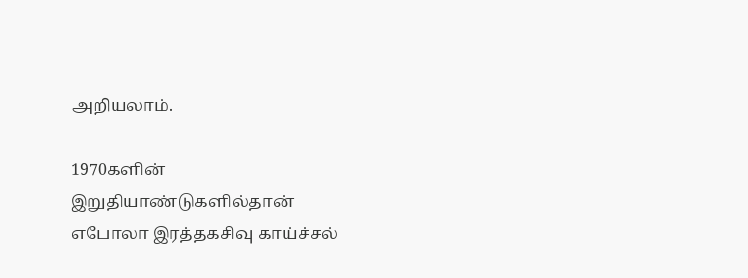அறியலாம்.

1970களின் இறுதியாண்டுகளில்தான் எபோலா இரத்தகசிவு காய்ச்சல்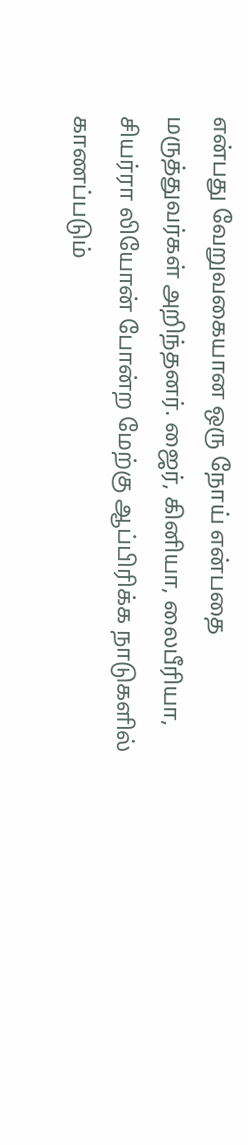என்பது வேறுவகையான ஒரு நோய் என்பதை மருத்துவர்கள் அறிந்தனர். ஜைர், கினியா, லைபீரியா, சியர்ரா லியோன் போன்ற மேற்கு ஆப்பிரிக்க நாடுகளில் காணப்படும்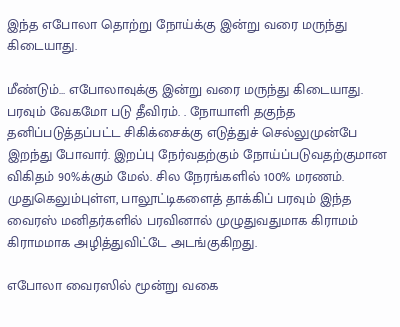இந்த எபோலா தொற்று நோய்க்கு இன்று வரை மருந்து கிடையாது.

மீண்டும்… எபோலாவுக்கு இன்று வரை மருந்து கிடையாது. பரவும் வேகமோ படு தீவிரம். . நோயாளி தகுந்த தனிப்படுத்தப்பட்ட சிகிக்சைக்கு எடுத்துச் செல்லுமுன்பே இறந்து போவார். இறப்பு நேர்வதற்கும் நோய்ப்படுவதற்குமான விகிதம் 90%க்கும் மேல். சில நேரங்களில் 100% மரணம். முதுகெலும்புள்ள, பாலூட்டிகளைத் தாக்கிப் பரவும் இந்த வைரஸ் மனிதர்களில் பரவினால் முழுதுவதுமாக கிராமம் கிராமமாக அழித்துவிட்டே அடங்குகிறது.

எபோலா வைரஸில் மூன்று வகை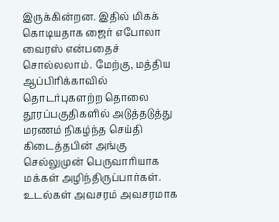இருக்கின்றன. இதில் மிகக் கொடியதாக ஜைர் எபோலா வைரஸ் என்பதைச் சொல்லலாம். மேற்கு, மத்திய ஆப்பிரிக்காவில் தொடர்புகளற்ற தொலை தூரப்பகுதிகளில் அடுத்தடுத்து மரணம் நிகழ்ந்த செய்தி கிடைத்தபின் அங்கு செல்லுமுன் பெருவாரியாக மக்கள் அழிந்திருப்பார்கள். உடல்கள் அவசரம் அவசரமாக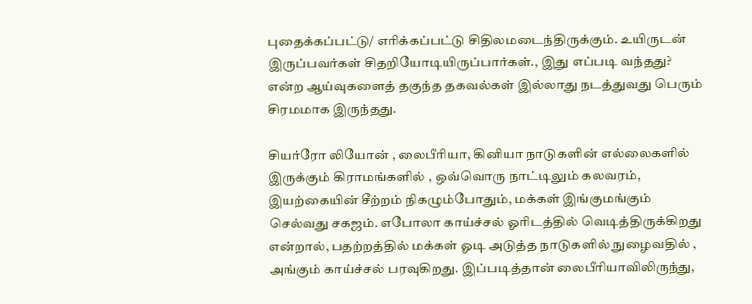புதைக்கப்பட்டு/ எரிக்கப்பட்டு சிதிலமடைந்திருக்கும். உயிருடன் இருப்பவர்கள் சிதறியோடியிருப்பார்கள்., இது எப்படி வந்தது? என்ற ஆய்வுகளைத் தகுந்த தகவல்கள் இல்லாது நடத்துவது பெரும் சிரமமாக இருந்தது.

சியர்ரோ லியோன் , லைபீரியா, கினியா நாடுகளின் எல்லைகளில் இருக்கும் கிராமங்களில் , ஒவ்வொரு நாட்டிலும் கலவரம், இயற்கையின் சீற்றம் நிகழும்போதும், மக்கள் இங்குமங்கும் செல்வது சகஜம். எபோலா காய்ச்சல் ஓரிடத்தில் வெடித்திருக்கிறது என்றால், பதற்றத்தில் மக்கள் ஓடி அடுத்த நாடுகளில் நுழைவதில் , அங்கும் காய்ச்சல் பரவுகிறது. இப்படித்தான் லைபீரியாவிலிருந்து,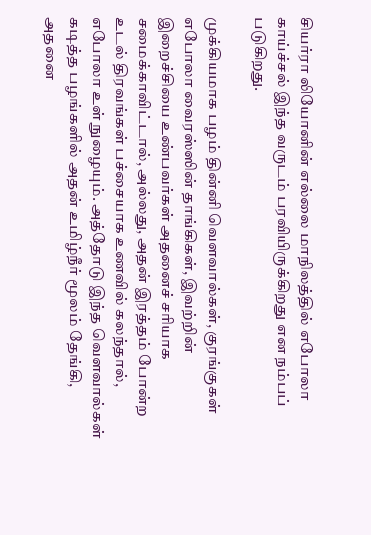சியர்ரா லியோனின் எல்லை மாநிலத்தில் எபோலா காய்ச்சல் இந்த வருடம் பரவியிருக்கிறது என நம்பப் படுகிறது.

முக்கியமாக பழம் தின்னி வெளவால்கள், குரங்குகள் எபோலா வைரஸ்ஸின் தாங்கிகள், இவற்றின் இறைச்சியை உண்பவர்கள் அதனைச் சரியாக சமைக்காவிட்டால், அல்லது, அதன் இரத்தம் போன்ற உடல் திரவங்கள் பச்சையாக உணவில் கலந்தால், எபோலா உள் நுழையும். அத்தோடு இந்த வெளவால்கள் கடித்த பழங்களில் அதன் உமிழ்நீர் மூலம் தேங்கி, அதனை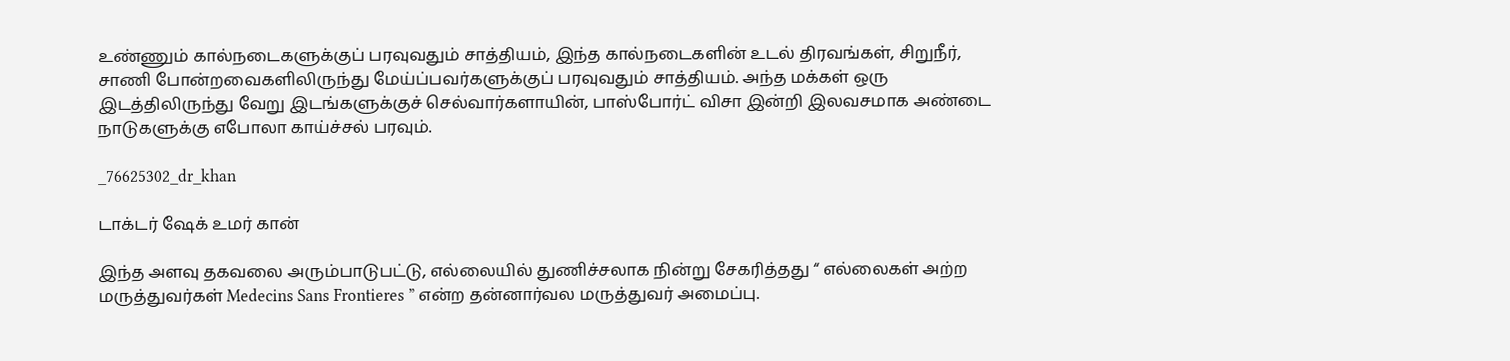உண்ணும் கால்நடைகளுக்குப் பரவுவதும் சாத்தியம், இந்த கால்நடைகளின் உடல் திரவங்கள், சிறுநீர், சாணி போன்றவைகளிலிருந்து மேய்ப்பவர்களுக்குப் பரவுவதும் சாத்தியம். அந்த மக்கள் ஒரு இடத்திலிருந்து வேறு இடங்களுக்குச் செல்வார்களாயின், பாஸ்போர்ட் விசா இன்றி இலவசமாக அண்டை நாடுகளுக்கு எபோலா காய்ச்சல் பரவும்.

_76625302_dr_khan

டாக்டர் ஷேக் உமர் கான்

இந்த அளவு தகவலை அரும்பாடுபட்டு, எல்லையில் துணிச்சலாக நின்று சேகரித்தது “ எல்லைகள் அற்ற மருத்துவர்கள் Medecins Sans Frontieres ” என்ற தன்னார்வல மருத்துவர் அமைப்பு.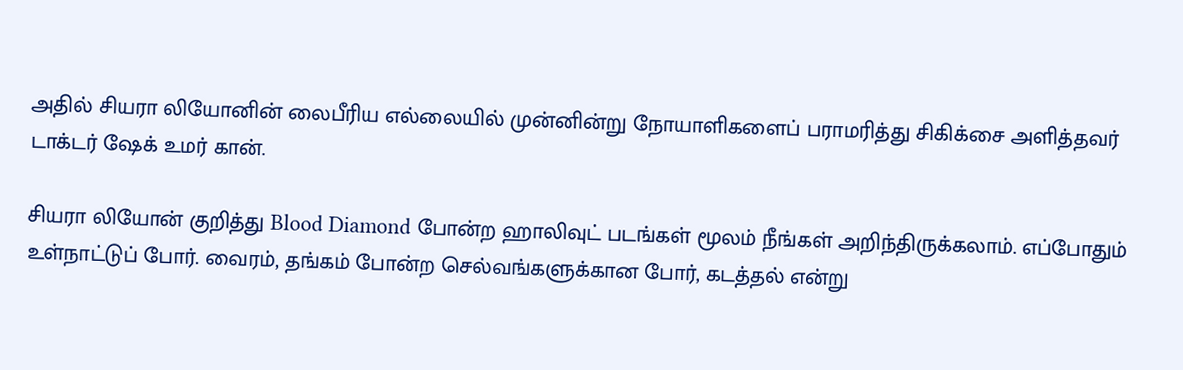அதில் சியரா லியோனின் லைபீரிய எல்லையில் முன்னின்று நோயாளிகளைப் பராமரித்து சிகிக்சை அளித்தவர் டாக்டர் ஷேக் உமர் கான்.

சியரா லியோன் குறித்து Blood Diamond போன்ற ஹாலிவுட் படங்கள் மூலம் நீங்கள் அறிந்திருக்கலாம். எப்போதும் உள்நாட்டுப் போர். வைரம், தங்கம் போன்ற செல்வங்களுக்கான போர், கடத்தல் என்று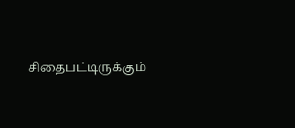சிதைபட்டிருக்கும்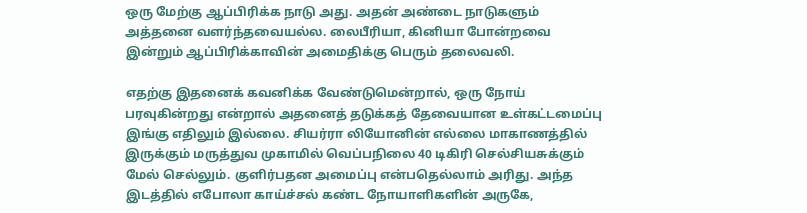ஒரு மேற்கு ஆப்பிரிக்க நாடு அது. அதன் அண்டை நாடுகளும் அத்தனை வளர்ந்தவையல்ல. லைபீரியா, கினியா போன்றவை இன்றும் ஆப்பிரிக்காவின் அமைதிக்கு பெரும் தலைவலி.

எதற்கு இதனைக் கவனிக்க வேண்டுமென்றால், ஒரு நோய் பரவுகின்றது என்றால் அதனைத் தடுக்கத் தேவையான உள்கட்டமைப்பு இங்கு எதிலும் இல்லை. சியர்ரா லியோனின் எல்லை மாகாணத்தில் இருக்கும் மருத்துவ முகாமில் வெப்பநிலை 40 டிகிரி செல்சியசுக்கும் மேல் செல்லும். குளிர்பதன அமைப்பு என்பதெல்லாம் அரிது. அந்த இடத்தில் எபோலா காய்ச்சல் கண்ட நோயாளிகளின் அருகே,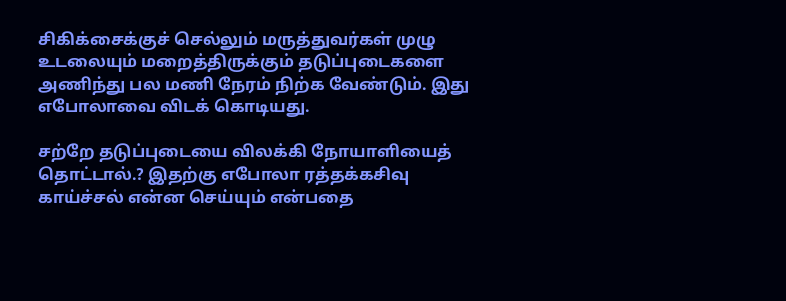சிகிக்சைக்குச் செல்லும் மருத்துவர்கள் முழு உடலையும் மறைத்திருக்கும் தடுப்புடைகளை அணிந்து பல மணி நேரம் நிற்க வேண்டும். இது எபோலாவை விடக் கொடியது.

சற்றே தடுப்புடையை விலக்கி நோயாளியைத் தொட்டால்.? இதற்கு எபோலா ரத்தக்கசிவு காய்ச்சல் என்ன செய்யும் என்பதை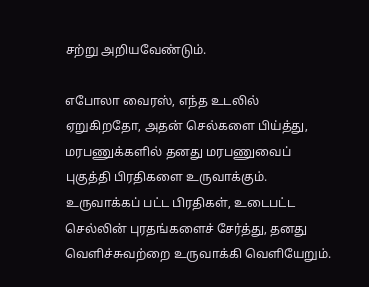சற்று அறியவேண்டும்.

எபோலா வைரஸ், எந்த உடலில் ஏறுகிறதோ, அதன் செல்களை பிய்த்து, மரபணுக்களில் தனது மரபணுவைப் புகுத்தி பிரதிகளை உருவாக்கும். உருவாக்கப் பட்ட பிரதிகள், உடைபட்ட செல்லின் புரதங்களைச் சேர்த்து, தனது வெளிச்சுவற்றை உருவாக்கி வெளியேறும்.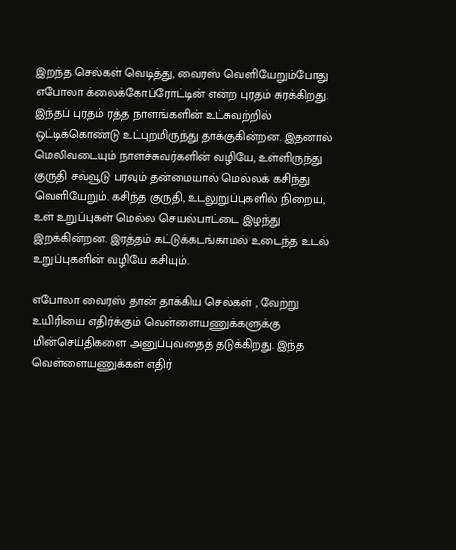இறந்த செல்கள் வெடித்து, வைரஸ் வெளியேறும்போது எபோலா க்லைக்கோப்ரோட்டின் என்ற புரதம் சுரக்கிறது. இந்தப் புரதம் ரத்த நாளங்களின் உட்சுவற்றில் ஒட்டிக்கொண்டு உட்புறமிருந்து தாக்குகின்றன. இதனால் மெலிவடையும் நாளச்சுவர்களின் வழியே, உள்ளிருந்து குருதி சவ்வூடு பரவும் தன்மையால் மெல்லக் கசிந்து வெளியேறும். கசிந்த குருதி, உடலுறுப்புகளில் நிறைய, உள் உறுப்புகள் மெல்ல செயல்பாட்டை இழந்து இறக்கின்றன. இரத்தம் கட்டுக்கடங்காமல் உடைந்த உடல் உறுப்புகளின் வழியே கசியும்.

எபோலா வைரஸ் தான் தாக்கிய செல்கள் , வேற்று உயிரியை எதிர்க்கும் வெள்ளையணுக்களுக்கு மின்செய்திகளை அனுப்புவதைத் தடுக்கிறது. இந்த வெள்ளையணுக்கள் எதிர்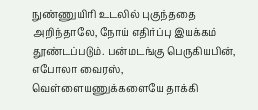நுண்ணுயிரி உடலில் புகுந்ததை அறிந்தாலே, நோய் எதிர்ப்பு இயக்கம் தூண்டப்படும். பன்மடங்கு பெருகியபின், எபோலா வைரஸ், வெள்ளையணுக்களையே தாக்கி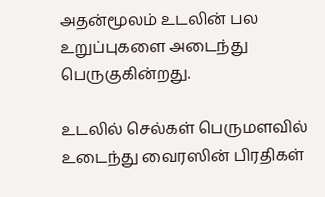அதன்மூலம் உடலின் பல உறுப்புகளை அடைந்து பெருகுகின்றது.

உடலில் செல்கள் பெருமளவில் உடைந்து வைரஸின் பிரதிகள்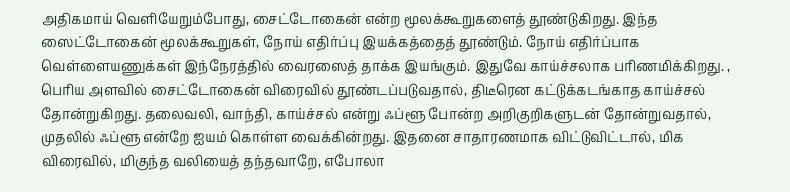அதிகமாய் வெளியேறும்போது, சைட்டோகைன் என்ற மூலக்கூறுகளைத் தூண்டுகிறது. இந்த ஸைட்டோகைன் மூலக்கூறுகள், நோய் எதிர்ப்பு இயக்கத்தைத் தூண்டும். நோய் எதிர்ப்பாக வெள்ளையணுக்கள் இந்நேரத்தில் வைரஸைத் தாக்க இயங்கும். இதுவே காய்ச்சலாக பரிணமிக்கிறது. , பெரிய அளவில் சைட்டோகைன் விரைவில் தூண்டப்படுவதால், திடீரென கட்டுக்கடங்காத காய்ச்சல் தோன்றுகிறது. தலைவலி, வாந்தி, காய்ச்சல் என்று ஃப்ளூ போன்ற அறிகுறிகளுடன் தோன்றுவதால், முதலில் ஃப்ளூ என்றே ஐயம் கொள்ள வைக்கின்றது. இதனை சாதாரணமாக விட்டுவிட்டால், மிக விரைவில், மிகுந்த வலியைத் தந்தவாறே, எபோலா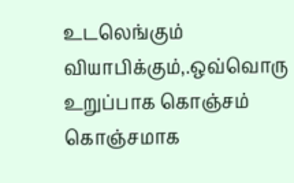உடலெங்கும் வியாபிக்கும்,.ஒவ்வொரு உறுப்பாக கொஞ்சம் கொஞ்சமாக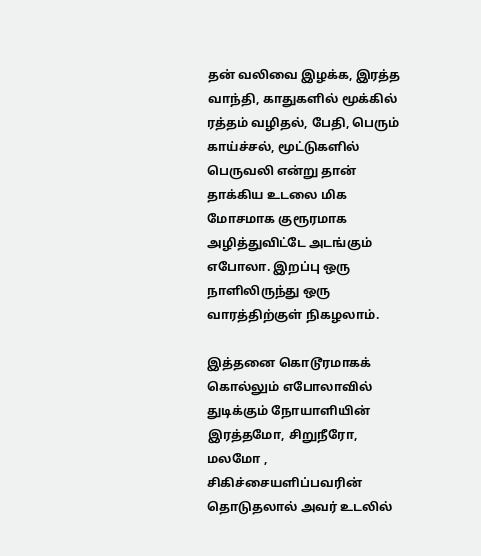தன் வலிவை இழக்க, இரத்த வாந்தி, காதுகளில் மூக்கில் ரத்தம் வழிதல், பேதி, பெரும் காய்ச்சல், மூட்டுகளில் பெருவலி என்று தான் தாக்கிய உடலை மிக மோசமாக குரூரமாக அழித்துவிட்டே அடங்கும் எபோலா. இறப்பு ஒரு நாளிலிருந்து ஒரு வாரத்திற்குள் நிகழலாம்.

இத்தனை கொடூரமாகக் கொல்லும் எபோலாவில் துடிக்கும் நோயாளியின் இரத்தமோ, சிறுநீரோ, மலமோ , சிகிச்சையளிப்பவரின் தொடுதலால் அவர் உடலில்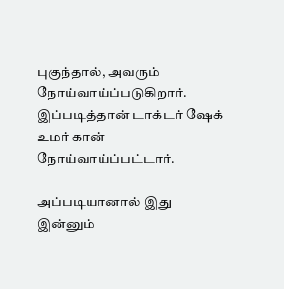புகுந்தால், அவரும் நோய்வாய்ப்படுகிறார். இப்படித்தான் டாக்டர் ஷேக் உமர் கான் நோய்வாய்ப்பட்டார்.

அப்படியானால் இது இன்னும்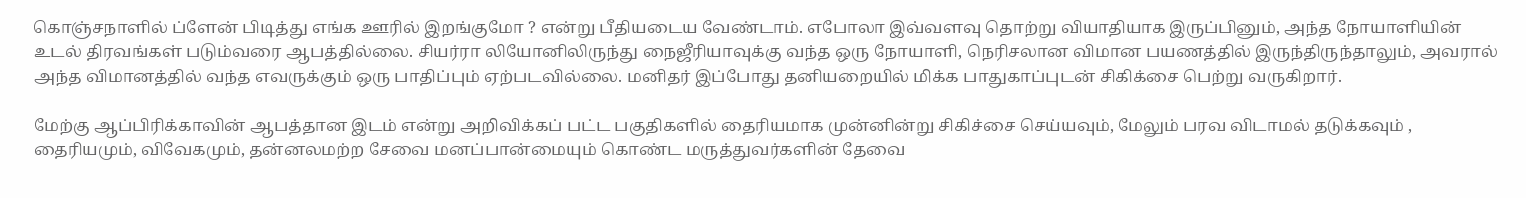கொஞ்சநாளில் ப்ளேன் பிடித்து எங்க ஊரில் இறங்குமோ ? என்று பீதியடைய வேண்டாம். எபோலா இவ்வளவு தொற்று வியாதியாக இருப்பினும், அந்த நோயாளியின் உடல் திரவங்கள் படும்வரை ஆபத்தில்லை. சியர்ரா லியோனிலிருந்து நைஜீரியாவுக்கு வந்த ஒரு நோயாளி, நெரிசலான விமான பயணத்தில் இருந்திருந்தாலும், அவரால் அந்த விமானத்தில் வந்த எவருக்கும் ஒரு பாதிப்பும் ஏற்படவில்லை. மனிதர் இப்போது தனியறையில் மிக்க பாதுகாப்புடன் சிகிக்சை பெற்று வருகிறார்.

மேற்கு ஆப்பிரிக்காவின் ஆபத்தான இடம் என்று அறிவிக்கப் பட்ட பகுதிகளில் தைரியமாக முன்னின்று சிகிச்சை செய்யவும், மேலும் பரவ விடாமல் தடுக்கவும் , தைரியமும், விவேகமும், தன்னலமற்ற சேவை மனப்பான்மையும் கொண்ட மருத்துவர்களின் தேவை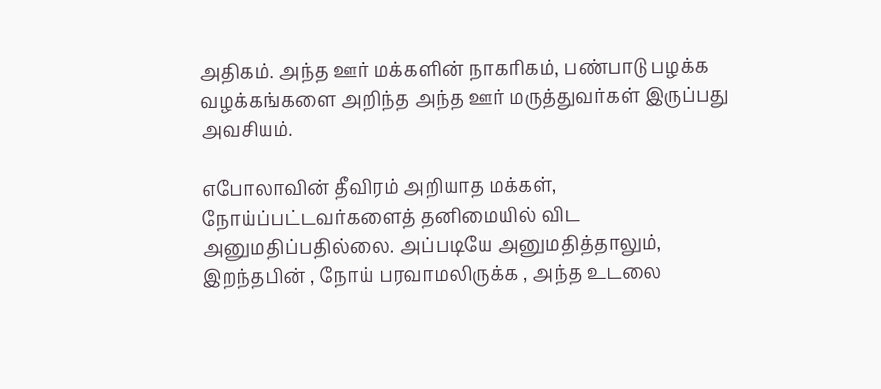அதிகம். அந்த ஊர் மக்களின் நாகரிகம், பண்பாடு பழக்க வழக்கங்களை அறிந்த அந்த ஊர் மருத்துவர்கள் இருப்பது அவசியம்.

எபோலாவின் தீவிரம் அறியாத மக்கள், நோய்ப்பட்டவர்களைத் தனிமையில் விட அனுமதிப்பதில்லை. அப்படியே அனுமதித்தாலும், இறந்தபின் , நோய் பரவாமலிருக்க , அந்த உடலை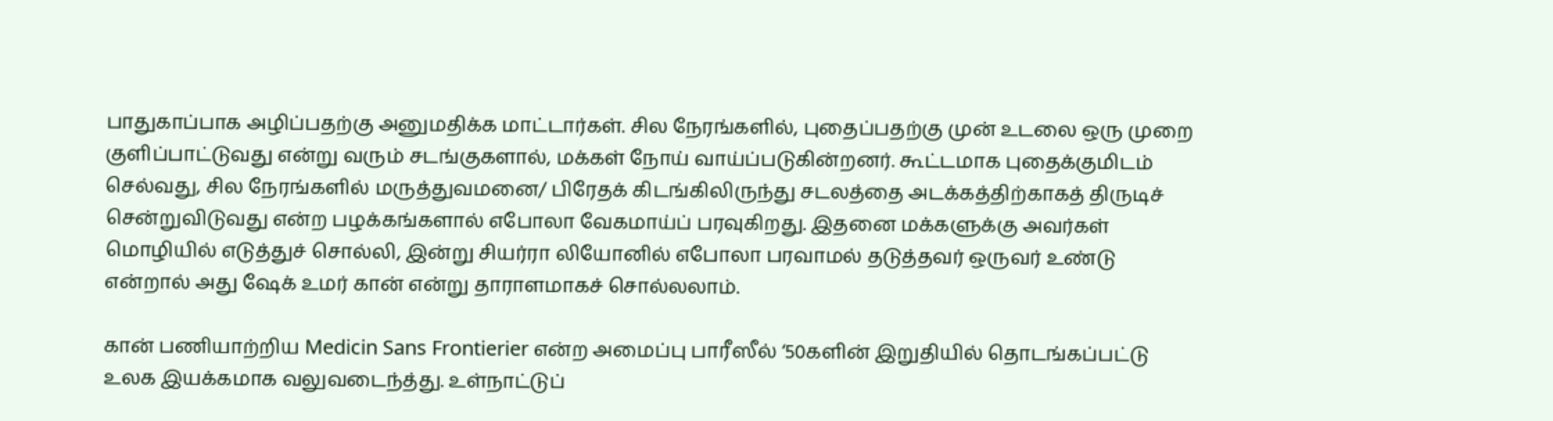பாதுகாப்பாக அழிப்பதற்கு அனுமதிக்க மாட்டார்கள். சில நேரங்களில், புதைப்பதற்கு முன் உடலை ஒரு முறை குளிப்பாட்டுவது என்று வரும் சடங்குகளால், மக்கள் நோய் வாய்ப்படுகின்றனர். கூட்டமாக புதைக்குமிடம் செல்வது, சில நேரங்களில் மருத்துவமனை/ பிரேதக் கிடங்கிலிருந்து சடலத்தை அடக்கத்திற்காகத் திருடிச் சென்றுவிடுவது என்ற பழக்கங்களால் எபோலா வேகமாய்ப் பரவுகிறது. இதனை மக்களுக்கு அவர்கள் மொழியில் எடுத்துச் சொல்லி, இன்று சியர்ரா லியோனில் எபோலா பரவாமல் தடுத்தவர் ஒருவர் உண்டு என்றால் அது ஷேக் உமர் கான் என்று தாராளமாகச் சொல்லலாம்.

கான் பணியாற்றிய Medicin Sans Frontierier என்ற அமைப்பு பாரீஸீல் ‘50களின் இறுதியில் தொடங்கப்பட்டு உலக இயக்கமாக வலுவடைந்த்து. உள்நாட்டுப்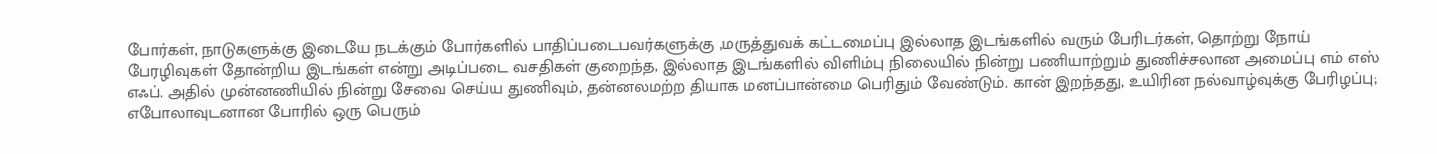போர்கள், நாடுகளுக்கு இடையே நடக்கும் போர்களில் பாதிப்படைபவர்களுக்கு ,மருத்துவக் கட்டமைப்பு இல்லாத இடங்களில் வரும் பேரிடர்கள், தொற்று நோய் பேரழிவுகள் தோன்றிய இடங்கள் என்று அடிப்படை வசதிகள் குறைந்த, இல்லாத இடங்களில் விளிம்பு நிலையில் நின்று பணியாற்றும் துணிச்சலான அமைப்பு எம் எஸ் எஃப். அதில் முன்னணியில் நின்று சேவை செய்ய துணிவும், தன்னலமற்ற தியாக மனப்பான்மை பெரிதும் வேண்டும். கான் இறந்தது, உயிரின நல்வாழ்வுக்கு பேரிழப்பு; எபோலாவுடனான போரில் ஒரு பெரும்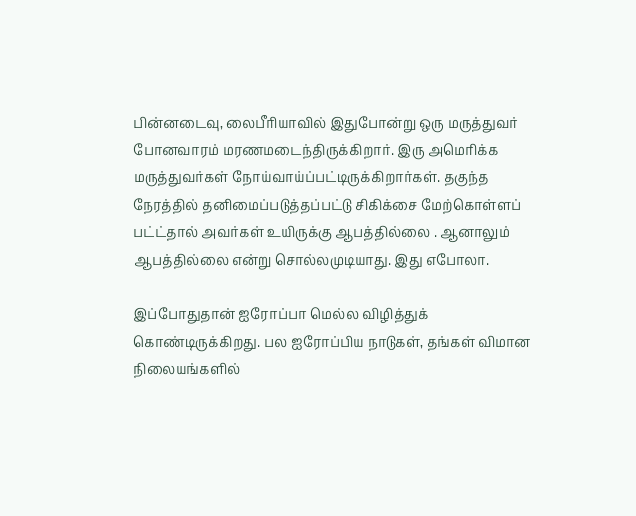பின்னடைவு, லைபீரியாவில் இதுபோன்று ஒரு மருத்துவர் போனவாரம் மரணமடைந்திருக்கிறார். இரு அமெரிக்க மருத்துவர்கள் நோய்வாய்ப்பட்டிருக்கிறார்கள். தகுந்த நேரத்தில் தனிமைப்படுத்தப்பட்டு சிகிக்சை மேற்கொள்ளப் பட்ட்தால் அவர்கள் உயிருக்கு ஆபத்தில்லை . ஆனாலும் ஆபத்தில்லை என்று சொல்லமுடியாது. இது எபோலா.

இப்போதுதான் ஐரோப்பா மெல்ல விழித்துக் கொண்டிருக்கிறது. பல ஐரோப்பிய நாடுகள், தங்கள் விமான நிலையங்களில்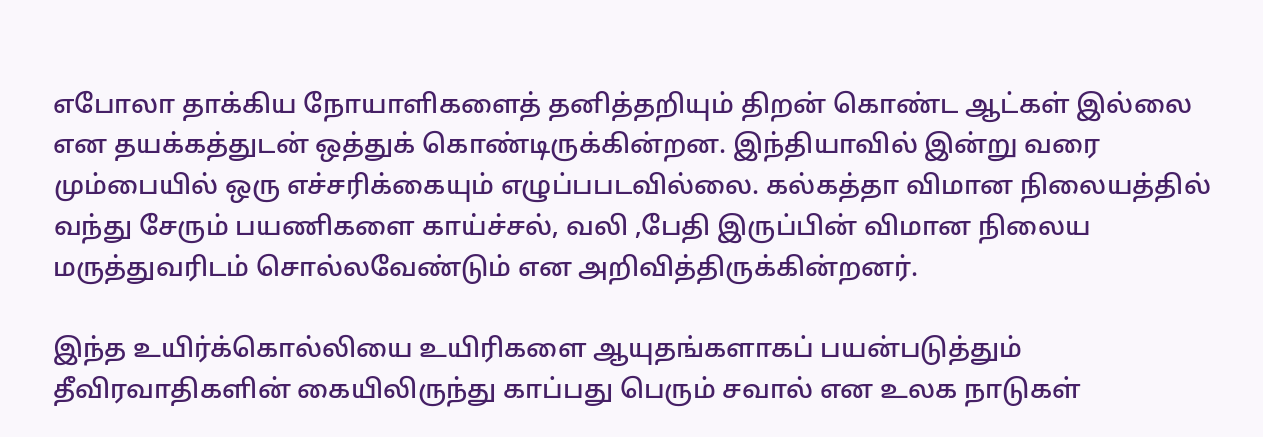எபோலா தாக்கிய நோயாளிகளைத் தனித்தறியும் திறன் கொண்ட ஆட்கள் இல்லை என தயக்கத்துடன் ஒத்துக் கொண்டிருக்கின்றன. இந்தியாவில் இன்று வரை மும்பையில் ஒரு எச்சரிக்கையும் எழுப்பபடவில்லை. கல்கத்தா விமான நிலையத்தில் வந்து சேரும் பயணிகளை காய்ச்சல், வலி ,பேதி இருப்பின் விமான நிலைய மருத்துவரிடம் சொல்லவேண்டும் என அறிவித்திருக்கின்றனர்.

இந்த உயிர்க்கொல்லியை உயிரிகளை ஆயுதங்களாகப் பயன்படுத்தும் தீவிரவாதிகளின் கையிலிருந்து காப்பது பெரும் சவால் என உலக நாடுகள்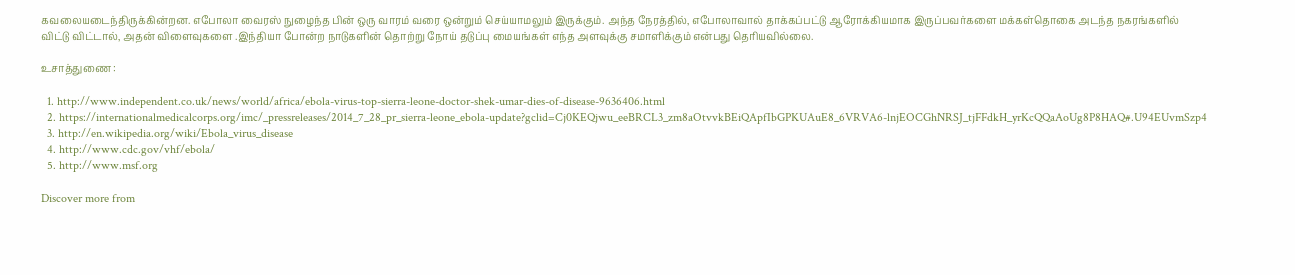கவலையடைந்திருக்கின்றன. எபோலா வைரஸ் நுழைந்த பின் ஒரு வாரம் வரை ஒன்றும் செய்யாமலும் இருக்கும். அந்த நேரத்தில், எபோலாவால் தாக்கப்பட்டு ஆரோக்கியமாக இருப்பவர்களை மக்கள்தொகை அடந்த நகரங்களில் விட்டு விட்டால், அதன் விளைவுகளை .இந்தியா போன்ற நாடுகளின் தொற்று நோய் தடுப்பு மையங்கள் எந்த அளவுக்கு சமாளிக்கும் என்பது தெரியவில்லை.

உசாத்துணை :

  1. http://www.independent.co.uk/news/world/africa/ebola-virus-top-sierra-leone-doctor-shek-umar-dies-of-disease-9636406.html
  2. https://internationalmedicalcorps.org/imc/_pressreleases/2014_7_28_pr_sierra-leone_ebola-update?gclid=Cj0KEQjwu_eeBRCL3_zm8aOtvvkBEiQApfIbGPKUAuE8_6VRVA6-lnjEOCGhNRSJ_tjFFdkH_yrKcQQaAoUg8P8HAQ#.U94EUvmSzp4
  3. http://en.wikipedia.org/wiki/Ebola_virus_disease
  4. http://www.cdc.gov/vhf/ebola/
  5. http://www.msf.org

Discover more from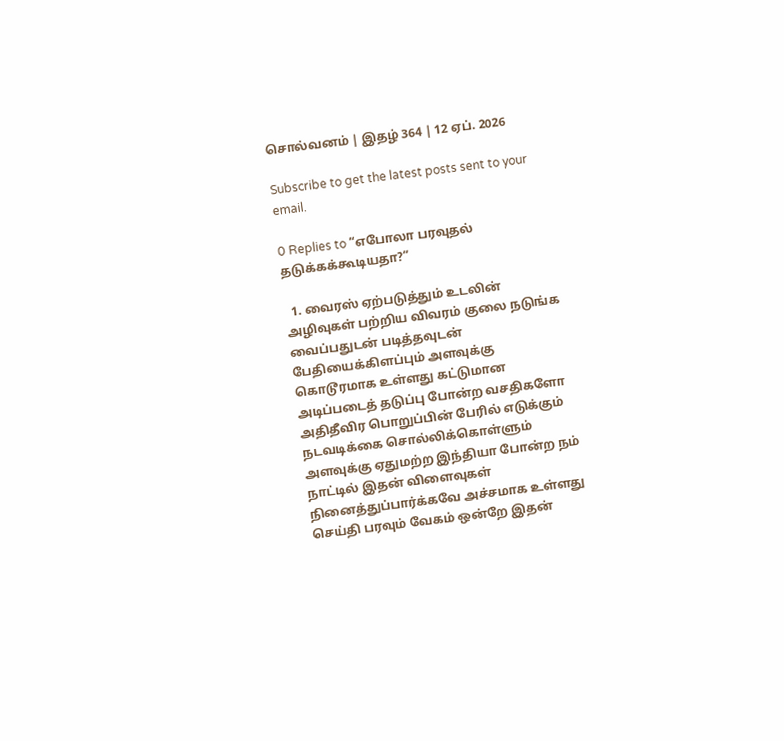சொல்வனம் | இதழ் 364 | 12 ஏப். 2026

Subscribe to get the latest posts sent to your email.

0 Replies to “எபோலா பரவுதல் தடுக்கக்கூடியதா?”

  1. வைரஸ் ஏற்படுத்தும் உடலின் அழிவுகள் பற்றிய விவரம் குலை நடுங்க வைப்பதுடன் படித்தவுடன் பேதியைக்கிளப்பும் அளவுக்கு கொடூரமாக உள்ளது கட்டுமான அடிப்படைத் தடுப்பு போன்ற வசதிகளோ அதிதீவிர பொறுப்பின் பேரில் எடுக்கும் நடவடிக்கை சொல்லிக்கொள்ளும் அளவுக்கு ஏதுமற்ற இந்தியா போன்ற நம் நாட்டில் இதன் விளைவுகள் நினைத்துப்பார்க்கவே அச்சமாக உள்ளது செய்தி பரவும் வேகம் ஒன்றே இதன்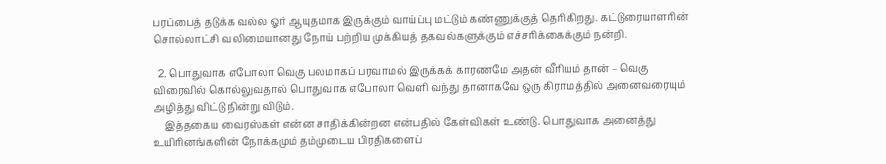பரப்பைத் தடுக்க வல்ல ஓர் ஆயுதமாக இருக்கும் வாய்ப்பு மட்டும் கண்ணுக்குத் தெரிகிறது. கட்டுரையாளரின் சொல்லாட்சி வலிமையானது நோய் பற்றிய முக்கியத் தகவல்களுக்கும் எச்சரிக்கைக்கும் நன்றி.

  2. பொதுவாக எபோலா வெகு பலமாகப் பரவாமல் இருக்கக் காரணமே அதன் வீரியம் தான் – வெகு விரைவில் கொல்லுவதால் பொதுவாக எபோலா வெளி வந்து தானாகவே ஒரு கிராமத்தில் அனைவரையும் அழித்து விட்டு நின்று விடும்.
    இத்தகைய வைரஸ்கள் என்ன சாதிக்கின்றன என்பதில் கேள்விகள் உண்டு. பொதுவாக அனைத்து உயிரினங்களின் நோக்கமும் தம்முடைய பிரதிகளைப்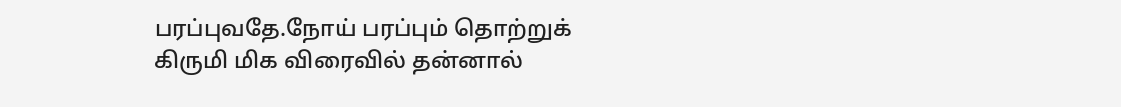பரப்புவதே.நோய் பரப்பும் தொற்றுக் கிருமி மிக விரைவில் தன்னால்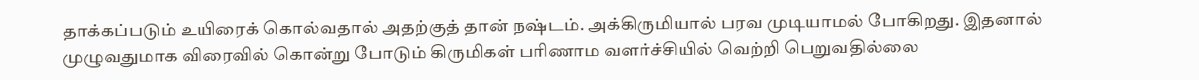தாக்கப்படும் உயிரைக் கொல்வதால் அதற்குத் தான் நஷ்டம். அக்கிருமியால் பரவ முடியாமல் போகிறது. இதனால் முழுவதுமாக விரைவில் கொன்று போடும் கிருமிகள் பரிணாம வளர்ச்சியில் வெற்றி பெறுவதில்லை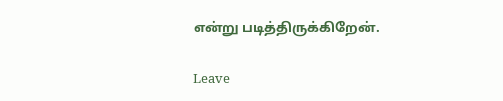என்று படித்திருக்கிறேன்.

Leave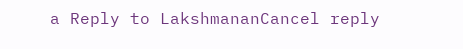a Reply to LakshmananCancel reply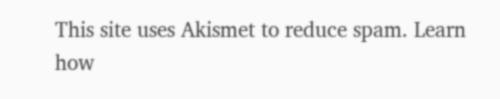This site uses Akismet to reduce spam. Learn how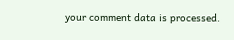your comment data is processed.